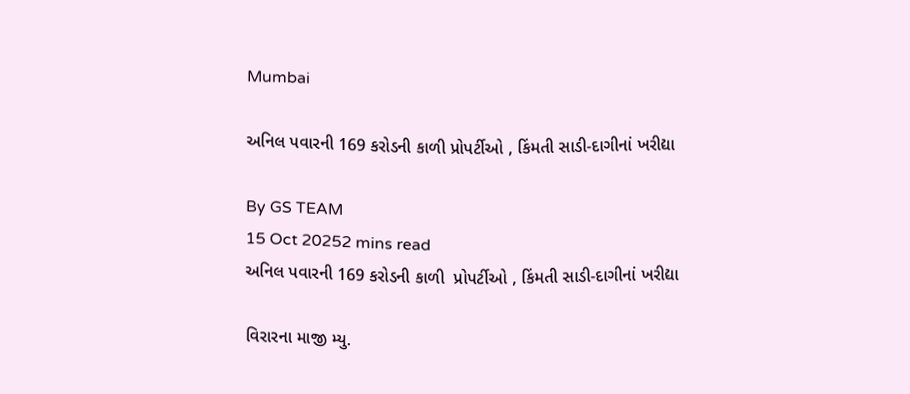Mumbai

અનિલ પવારની 169 કરોડની કાળી પ્રોપર્ટીઓ , કિંમતી સાડી-દાગીનાં ખરીદ્યા

By GS TEAM
15 Oct 20252 mins read
અનિલ પવારની 169 કરોડની કાળી  પ્રોપર્ટીઓ , કિંમતી સાડી-દાગીનાં ખરીદ્યા

વિરારના માજી મ્યુ.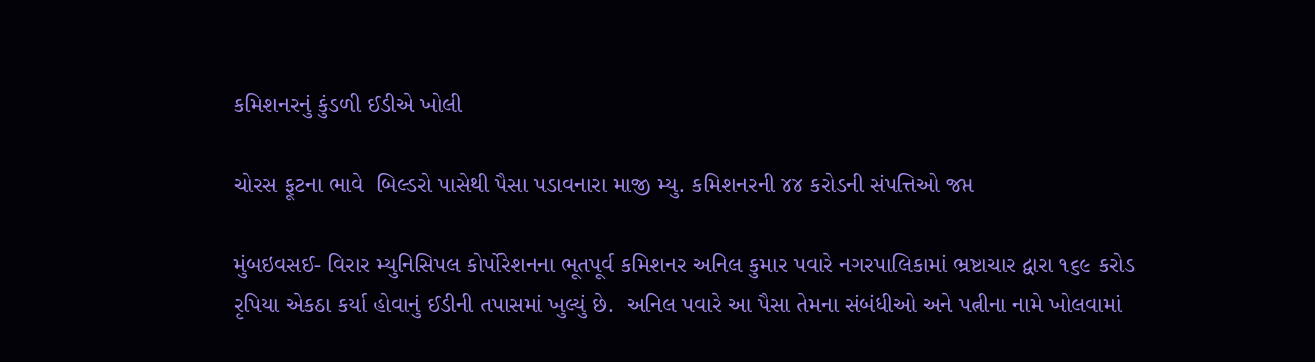કમિશનરનું કુંડળી ઈડીએ ખોલી

ચોરસ ફૂટના ભાવે  બિલ્ડરો પાસેથી પૈસા પડાવનારા માજી મ્યુ. કમિશનરની ૪૪ કરોડની સંપત્તિઓ જપ્ત

મુંબઇવસઈ- વિરાર મ્યુનિસિપલ કોર્પોરેશનના ભૂતપૂર્વ કમિશનર અનિલ કુમાર પવારે નગરપાલિકામાં ભ્રષ્ટાચાર દ્વારા ૧૬૯ કરોડ રૃપિયા એકઠા કર્યા હોવાનું ઈડીની તપાસમાં ખુલ્યું છે.  અનિલ પવારે આ પૈસા તેમના સંબંધીઓ અને પત્નીના નામે ખોલવામાં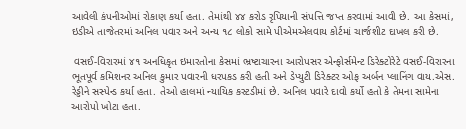આવેલી કંપનીઓમાં રોકાણ કર્યા હતા. તેમાંથી ૪૪ કરોડ રૃપિયાની સંપત્તિ જપ્ત કરવામાં આવી છે. આ કેસમાં, ઇડીએ તાજેતરમાં અનિલ પવાર અને અન્ય ૧૮ લોકો સામે પીએમએલવાય કોર્ટમાં ચાર્જશીટ દાખલ કરી છે.

 વસઈ-વિરારમાં ૪૧ અનધિકૃત ઇમારતોના કેસમાં ભ્રષ્ટાચારના આરોપસર એન્ફોર્સમેન્ટ ડિરેક્ટોરેટે વસઈ-વિરારના ભૂતપૂર્વ કમિશનર અનિલ કુમાર પવારની ધરપકડ કરી હતી અને ડેપ્યુટી ડિરેક્ટર ઓફ અર્બન પ્લાનિંગ વાય.એસ. રેડ્ડીને સસ્પેન્ડ કર્યા હતા. તેઓ હાલમાં ન્યાયિક કસ્ટડીમાં છે. અનિલ પવારે દાવો કર્યો હતો કે તેમના સામેના આરોપો ખોટા હતા.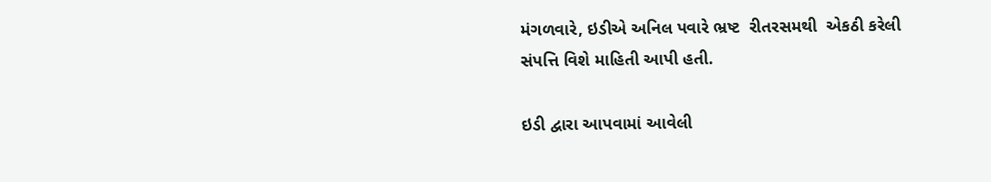મંગળવારે, ઇડીએ અનિલ પવારે ભ્રષ્ટ  રીતરસમથી  એકઠી કરેલી સંપત્તિ વિશે માહિતી આપી હતી.

ઇડી દ્વારા આપવામાં આવેલી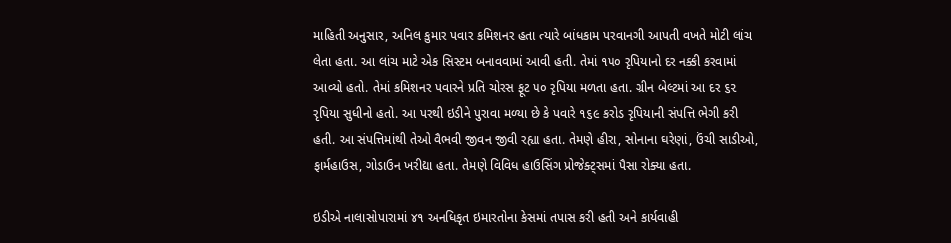માહિતી અનુસાર, અનિલ કુમાર પવાર કમિશનર હતા ત્યારે બાંધકામ પરવાનગી આપતી વખતે મોટી લાંચ લેતા હતા. આ લાંચ માટે એક સિસ્ટમ બનાવવામાં આવી હતી. તેમાં ૧૫૦ રૃપિયાનો દર નક્કી કરવામાં આવ્યો હતો. તેમાં કમિશનર પવારને પ્રતિ ચોરસ ફૂટ ૫૦ રૃપિયા મળતા હતા. ગ્રીન બેલ્ટમાં આ દર ૬૨ રૃપિયા સુધીનો હતો. આ પરથી ઇડીને પુરાવા મળ્યા છે કે પવારે ૧૬૯ કરોડ રૃપિયાની સંપત્તિ ભેગી કરી હતી. આ સંપત્તિમાંથી તેઓ વૈભવી જીવન જીવી રહ્યા હતા. તેમણે હીરા, સોનાના ઘરેણાં, ઉંચી સાડીઓ, ફાર્મહાઉસ, ગોડાઉન ખરીદ્યા હતા. તેમણે વિવિધ હાઉસિંગ પ્રોજેક્ટ્સમાં પૈસા રોક્યા હતા.

ઇડીએ નાલાસોપારામાં ૪૧ અનધિકૃત ઇમારતોના કેસમાં તપાસ કરી હતી અને કાર્યવાહી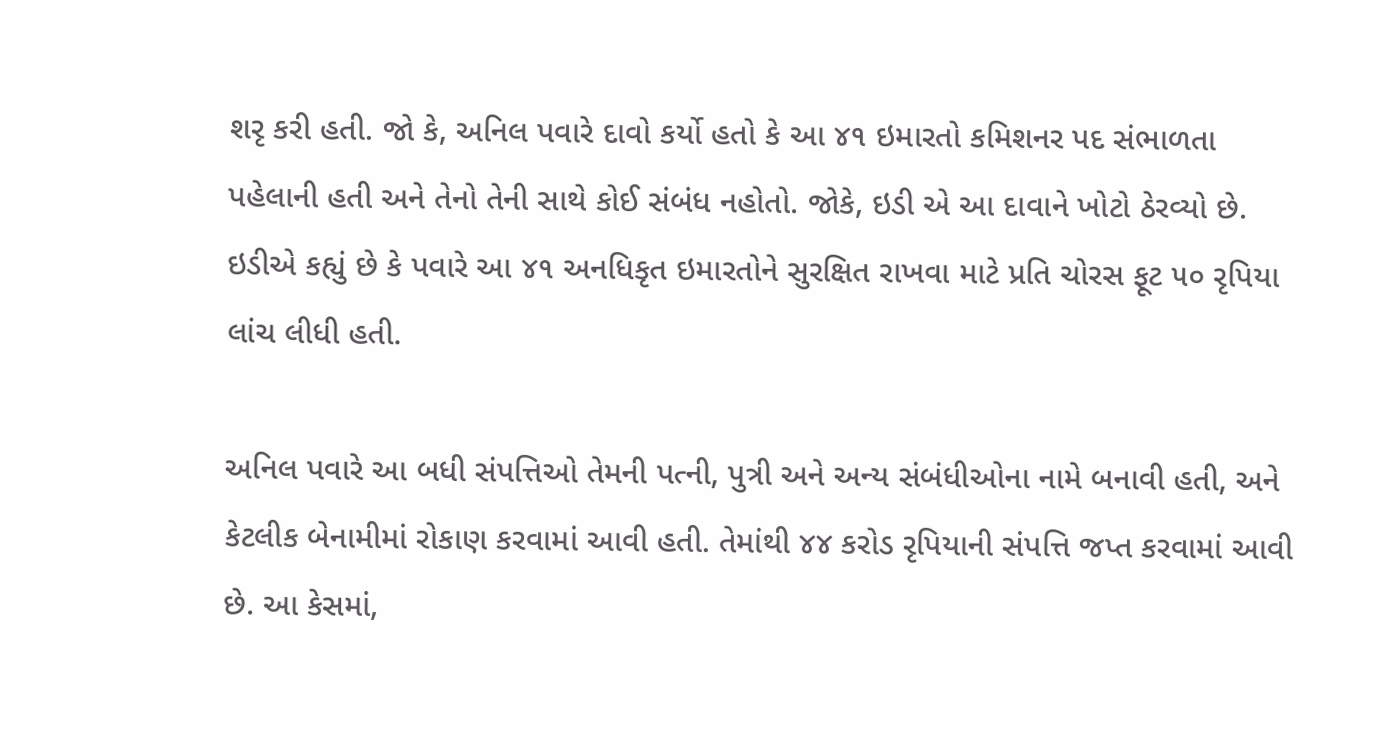શરૃ કરી હતી. જો કે, અનિલ પવારે દાવો કર્યો હતો કે આ ૪૧ ઇમારતો કમિશનર પદ સંભાળતા પહેલાની હતી અને તેનો તેની સાથે કોઈ સંબંધ નહોતો. જોકે, ઇડી એ આ દાવાને ખોટો ઠેરવ્યો છે. ઇડીએ કહ્યું છે કે પવારે આ ૪૧ અનધિકૃત ઇમારતોને સુરક્ષિત રાખવા માટે પ્રતિ ચોરસ ફૂટ ૫૦ રૃપિયા લાંચ લીધી હતી.

અનિલ પવારે આ બધી સંપત્તિઓ તેમની પત્ની, પુત્રી અને અન્ય સંબંધીઓના નામે બનાવી હતી, અને કેટલીક બેનામીમાં રોકાણ કરવામાં આવી હતી. તેમાંથી ૪૪ કરોડ રૃપિયાની સંપત્તિ જપ્ત કરવામાં આવી છે. આ કેસમાં,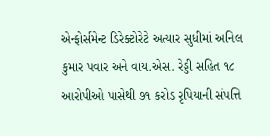એન્ફોર્સમેન્ટ ડિરેક્ટોરેટે અત્યાર સુધીમાં અનિલ કુમાર પવાર અને વાય.એસ. રેડ્ડી સહિત ૧૮ આરોપીઓ પાસેથી ૭૧ કરોડ રૃપિયાની સંપત્તિ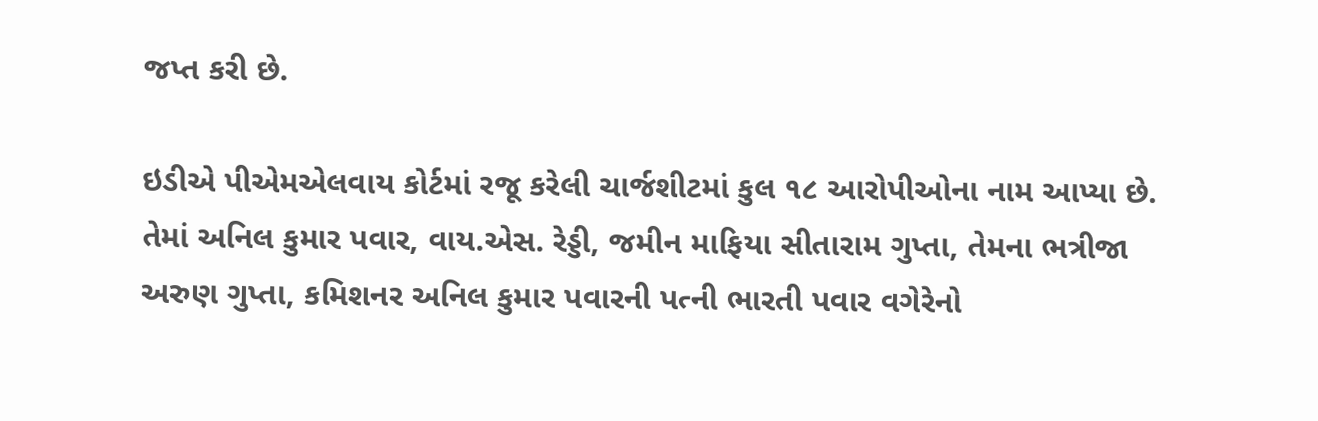જપ્ત કરી છે.

ઇડીએ પીએમએલવાય કોર્ટમાં રજૂ કરેલી ચાર્જશીટમાં કુલ ૧૮ આરોપીઓના નામ આપ્યા છે. તેમાં અનિલ કુમાર પવાર, વાય.એસ. રેડ્ડી, જમીન માફિયા સીતારામ ગુપ્તા, તેમના ભત્રીજા અરુણ ગુપ્તા, કમિશનર અનિલ કુમાર પવારની પત્ની ભારતી પવાર વગેરેનો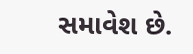સમાવેશ છે.